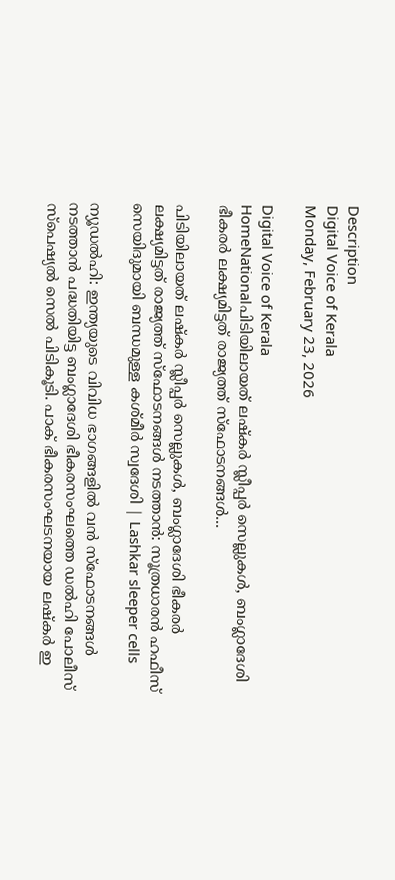Description
Digital Voice of Kerala
Monday, February 23, 2026

Digital Voice of Kerala
HomeNationalപിടിയിലായത് ലഷ്കർ സ്ലീപ്പർ സെല്ലുകൾ, ബംഗ്ലാദേശി ഭീകരർ ലക്ഷ്യമിട്ടത് രാജ്യത്ത് സ്ഫോടനങ്ങൾ...

പിടിയിലായത് ലഷ്കർ സ്ലീപ്പർ സെല്ലുകൾ, ബംഗ്ലാദേശി ഭീകരർ ലക്ഷ്യമിട്ടത് രാജ്യത്ത് സ്ഫോടനങ്ങൾ നടത്താൻ: സൂത്രധാരൻ ഹഫീസ് സെയിദുമായി ബന്ധമുള്ള കശ്മീർ സ്വദേശി | Lashkar sleeper cells

ന്യൂഡൽഹി: ഇന്ത്യയുടെ വിവിധ ഭാഗങ്ങളിൽ വൻ സ്ഫോടനങ്ങൾ നടത്താൻ പദ്ധതിയിട്ട ബംഗ്ലാദേശി ഭീകരസംഘത്തെ ഡൽഹി പോലീസ് സ്പെഷ്യൽ സെൽ പിടികൂടി. പാക് ഭീകരസംഘടനയായ ലഷ്കർ ഇ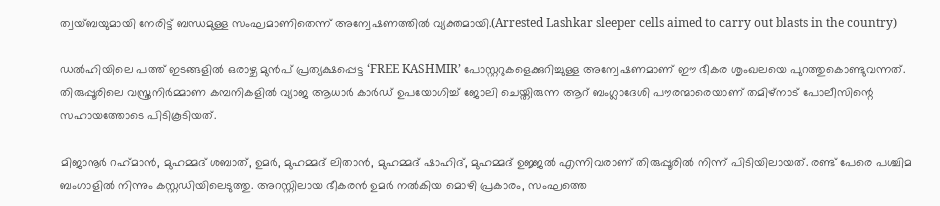ത്വയ്ബയുമായി നേരിട്ട് ബന്ധമുള്ള സംഘമാണിതെന്ന് അന്വേഷണത്തിൽ വ്യക്തമായി.(Arrested Lashkar sleeper cells aimed to carry out blasts in the country)

ഡൽഹിയിലെ പത്ത് ഇടങ്ങളിൽ ഒരാഴ്ച മുൻപ് പ്രത്യക്ഷപ്പെട്ട ‘FREE KASHMIR’ പോസ്റ്ററുകളെക്കുറിച്ചുള്ള അന്വേഷണമാണ് ഈ ഭീകര ശൃംഖലയെ പുറത്തുകൊണ്ടുവന്നത്. തിരുപ്പൂരിലെ വസ്ത്രനിർമ്മാണ കമ്പനികളിൽ വ്യാജ ആധാർ കാർഡ് ഉപയോഗിച്ച് ജോലി ചെയ്തിരുന്ന ആറ് ബംഗ്ലാദേശി പൗരന്മാരെയാണ് തമിഴ്നാട് പോലീസിന്റെ സഹായത്തോടെ പിടികൂടിയത്.

മിജാനൂർ റഹ്‌മാൻ, മുഹമ്മദ് ശബാത്, ഉമർ, മുഹമ്മദ് ലിതാൻ, മുഹമ്മദ് ഷാഹിദ്, മുഹമ്മദ് ഉജ്ജൽ എന്നിവരാണ് തിരുപ്പൂരിൽ നിന്ന് പിടിയിലായത്. രണ്ട് പേരെ പശ്ചിമ ബംഗാളിൽ നിന്നും കസ്റ്റഡിയിലെടുത്തു. അറസ്റ്റിലായ ഭീകരൻ ഉമർ നൽകിയ മൊഴി പ്രകാരം, സംഘത്തെ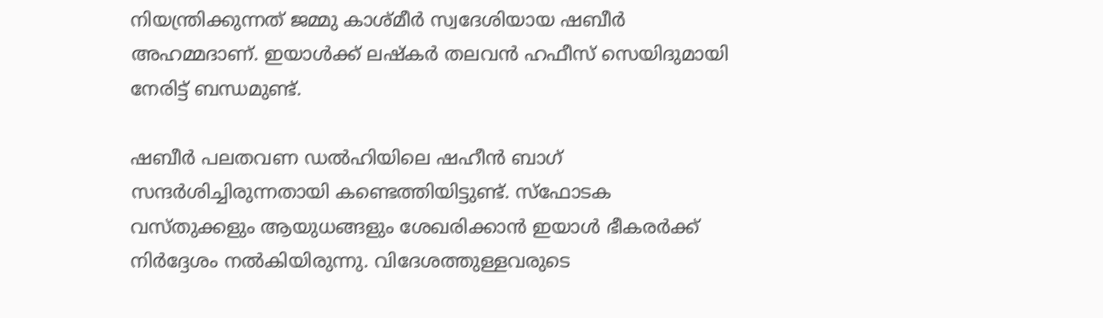നിയന്ത്രിക്കുന്നത് ജമ്മു കാശ്മീർ സ്വദേശിയായ ഷബീർ അഹമ്മദാണ്. ഇയാൾക്ക് ലഷ്കർ തലവൻ ഹഫീസ് സെയിദുമായി നേരിട്ട് ബന്ധമുണ്ട്.

ഷബീർ പലതവണ ഡൽഹിയിലെ ഷഹീൻ ബാഗ് സന്ദർശിച്ചിരുന്നതായി കണ്ടെത്തിയിട്ടുണ്ട്. സ്ഫോടക വസ്തുക്കളും ആയുധങ്ങളും ശേഖരിക്കാൻ ഇയാൾ ഭീകരർക്ക് നിർദ്ദേശം നൽകിയിരുന്നു. വിദേശത്തുള്ളവരുടെ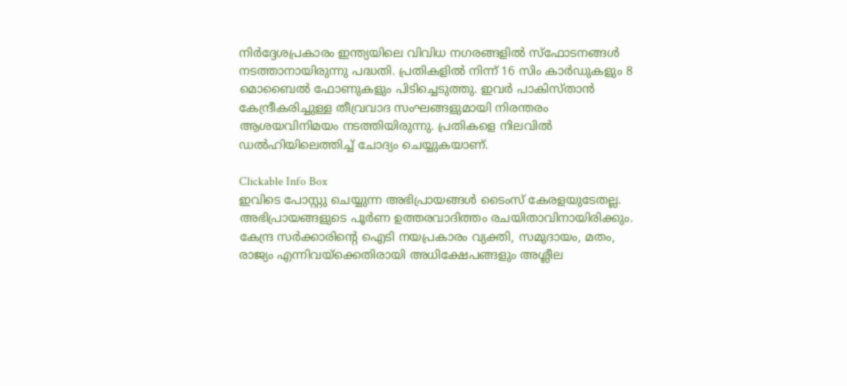നിർദ്ദേശപ്രകാരം ഇന്ത്യയിലെ വിവിധ നഗരങ്ങളിൽ സ്ഫോടനങ്ങൾ നടത്താനായിരുന്നു പദ്ധതി. പ്രതികളിൽ നിന്ന് 16 സിം കാർഡുകളും 8 മൊബൈൽ ഫോണുകളും പിടിച്ചെടുത്തു. ഇവർ പാകിസ്താൻ കേന്ദ്രീകരിച്ചുള്ള തീവ്രവാദ സംഘങ്ങളുമായി നിരന്തരം ആശയവിനിമയം നടത്തിയിരുന്നു. പ്രതികളെ നിലവിൽ ഡൽഹിയിലെത്തിച്ച് ചോദ്യം ചെയ്യുകയാണ്.

Clickable Info Box
ഇവിടെ പോസ്റ്റു ചെയ്യുന്ന അഭിപ്രായങ്ങൾ ടൈംസ് കേരളയുടേതല്ല. അഭിപ്രായങ്ങളുടെ പൂർണ ഉത്തരവാദിത്തം രചയിതാവിനായിരിക്കും. കേന്ദ്ര സർക്കാരിന്റെ ഐടി നയപ്രകാരം വ്യക്തി, സമുദായം, മതം, രാജ്യം എന്നിവയ്ക്കെതിരായി അധിക്ഷേപങ്ങളും അശ്ലീല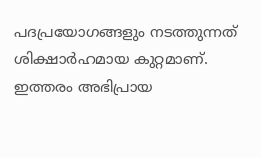പദപ്രയോഗങ്ങളും നടത്തുന്നത് ശിക്ഷാർഹമായ കുറ്റമാണ്. ഇത്തരം അഭിപ്രായ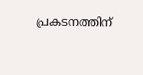പ്രകടനത്തിന്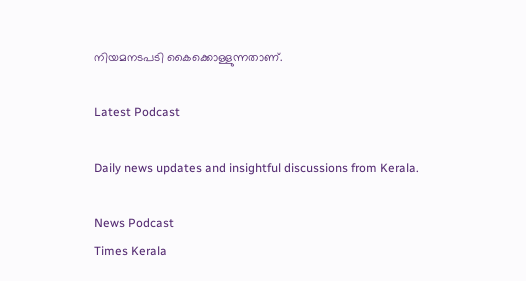നിയമനടപടി കൈക്കൊള്ളുന്നതാണ്.

Latest Podcast

Daily news updates and insightful discussions from Kerala.

News Podcast
Times Kerala